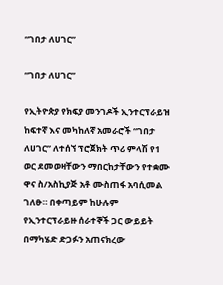“ገበታ ለሀገር”

“ገበታ ለሀገር”

የኢትዮጵያ የክፍያ መንገዶች ኢንተርፕራይዝ ከፍተኛ እና መካከለኛ አመራሮች “ገበታ ለሀገር” ለተሰኘ ፕሮጀክት ጥሪ ምላሽ የ1 ወር ደመወዛቸውን ማበርከታቸውን የተቋሙ ዋና ስ/አስኪያጅ አቶ ሙስጠፋ አባሲመል ገለፁ። በቀጣይም ከሁሉም የኢንተርፕራይዙ ሰራተኞች ጋር ውይይት በማካሄድ ድጋፉን አጠናክረው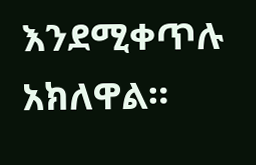እንደሚቀጥሉ አክለዋል።